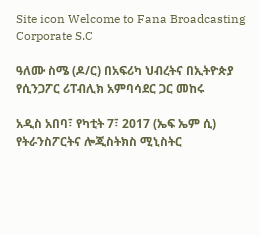Site icon Welcome to Fana Broadcasting Corporate S.C

ዓለሙ ስሜ (ዶ/ር) በአፍሪካ ህብረትና በኢትዮጵያ የሲንጋፖር ሪፐብሊክ አምባሳደር ጋር መከሩ

አዲስ አበባ፣ የካቲት 7፣ 2017 (ኤፍ ኤም ሲ) የትራንስፖርትና ሎጂስትክስ ሚኒስትር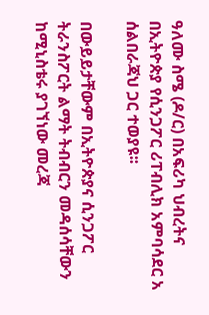ዓለሙ ስሜ (ዶ/ር) በአፍሪካ ህብረትና በኢትዮጵያ የሲንጋፖር ሪፐብሊክ አምባሳደር አ ሰልበራጃህ ጋር ተወያዩ፡፡

በውይይታቸውም በኢትዮጵያና ሲንጋፖር ትራንስፖርት ልማት ትብብርን መዳሰሳቸውን ከሚኒስቴሩ ያገኘነው መረጃ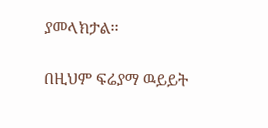ያመላክታል፡፡

በዚህም ፍሬያማ ዉይይት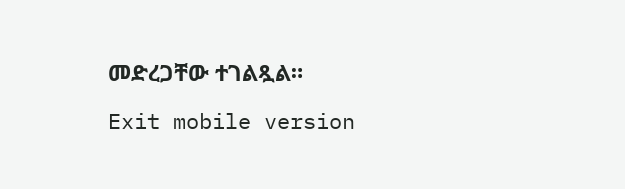መድረጋቸው ተገልጿል።

Exit mobile version